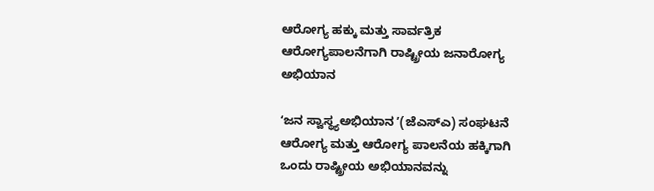ಆರೋಗ್ಯ ಹಕ್ಕು ಮತ್ತು ಸಾರ್ವತ್ರಿಕ ಆರೋಗ್ಯಪಾಲನೆಗಾಗಿ ರಾಷ್ಟ್ರೀಯ ಜನಾರೋಗ್ಯ ಅಭಿಯಾನ

ʻಜನ ಸ್ವಾಸ್ಥ್ಯಅಭಿಯಾನ ʼ(ಜೆಎಸ್‌ಎ) ಸಂಘಟನೆ ಆರೋಗ್ಯ ಮತ್ತು ಆರೋಗ್ಯ ಪಾಲನೆಯ ಹಕ್ಕಿಗಾಗಿ ಒಂದು ರಾಷ್ಟ್ರೀಯ ಅಭಿಯಾನವನ್ನು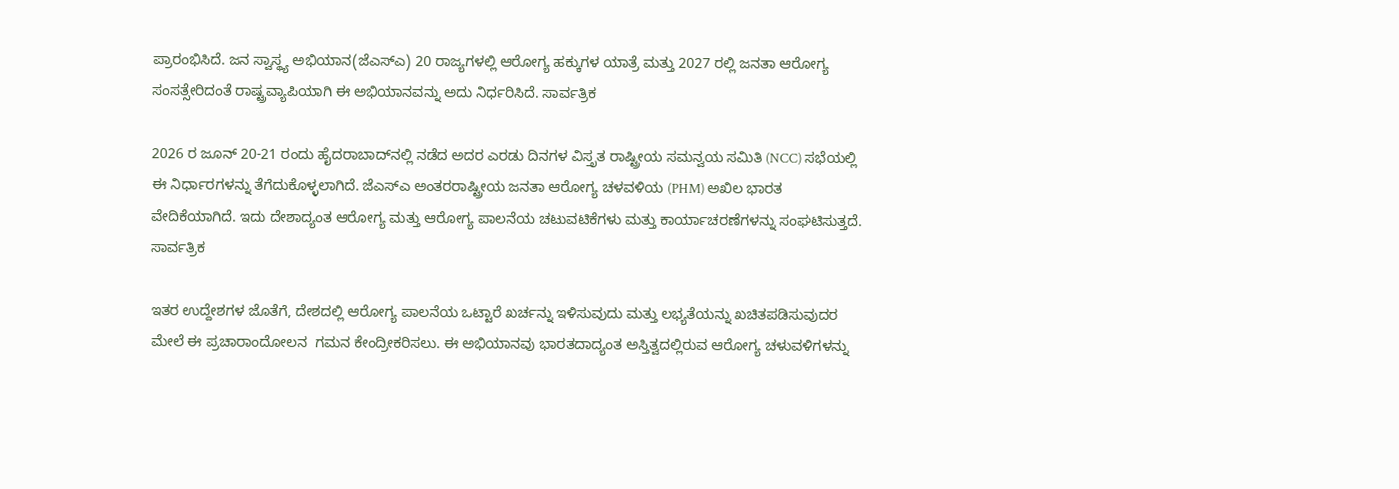ಪ್ರಾರಂಭಿಸಿದೆ. ಜನ ಸ್ವಾಸ್ಥ್ಯ ಅಭಿಯಾನ(ಜೆಎಸ್‌ಎ) 20 ರಾಜ್ಯಗಳಲ್ಲಿ ಆರೋಗ್ಯ ಹಕ್ಕುಗಳ ಯಾತ್ರೆ ಮತ್ತು 2027 ರಲ್ಲಿ ಜನತಾ ಆರೋಗ್ಯ ಸಂಸತ್ಸೇರಿದಂತೆ ರಾಷ್ಟ್ರವ್ಯಾಪಿಯಾಗಿ ಈ ಅಭಿಯಾನವನ್ನು ಅದು ನಿರ್ಧರಿಸಿದೆ. ಸಾರ್ವತ್ರಿಕ

2026 ರ ಜೂನ್ 20-21 ರಂದು ಹೈದರಾಬಾದ್‌ನಲ್ಲಿ ನಡೆದ ಅದರ ಎರಡು ದಿನಗಳ ವಿಸ್ತೃತ ರಾಷ್ಟ್ರೀಯ ಸಮನ್ವಯ ಸಮಿತಿ (NCC) ಸಭೆಯಲ್ಲಿ ಈ ನಿರ್ಧಾರಗಳನ್ನು ತೆಗೆದುಕೊಳ್ಳಲಾಗಿದೆ. ಜೆಎಸ್‌ಎ ಅಂತರರಾಷ್ಟ್ರೀಯ ಜನತಾ ಆರೋಗ್ಯ ಚಳವಳಿಯ (PHM) ಅಖಿಲ ಭಾರತ ವೇದಿಕೆಯಾಗಿದೆ. ಇದು ದೇಶಾದ್ಯಂತ ಆರೋಗ್ಯ ಮತ್ತು ಆರೋಗ್ಯ ಪಾಲನೆಯ ಚಟುವಟಿಕೆಗಳು ಮತ್ತು ಕಾರ್ಯಾಚರಣೆಗಳನ್ನು ಸಂಘಟಿಸುತ್ತದೆ. ಸಾರ್ವತ್ರಿಕ

ಇತರ ಉದ್ದೇಶಗಳ ಜೊತೆಗೆ, ದೇಶದಲ್ಲಿ ಆರೋಗ್ಯ ಪಾಲನೆಯ ಒಟ್ಟಾರೆ ಖರ್ಚನ್ನು ಇಳಿಸುವುದು ಮತ್ತು ಲಭ್ಯತೆಯನ್ನು ಖಚಿತಪಡಿಸುವುದರ ಮೇಲೆ ಈ ಪ್ರಚಾರಾಂದೋಲನ  ಗಮನ ಕೇಂದ್ರೀಕರಿಸಲು. ಈ ಅಭಿಯಾನವು ಭಾರತದಾದ್ಯಂತ ಅಸ್ತಿತ್ವದಲ್ಲಿರುವ ಆರೋಗ್ಯ ಚಳುವಳಿಗಳನ್ನು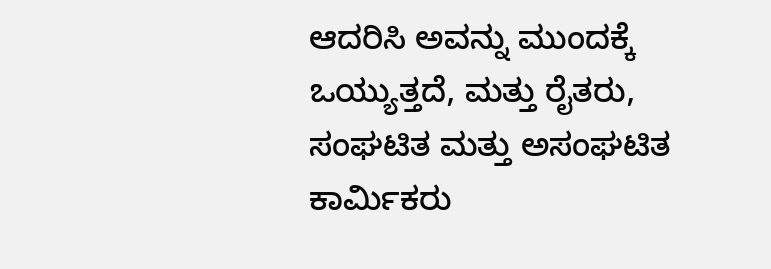ಆದರಿಸಿ ಅವನ್ನು ಮುಂದಕ್ಕೆ ಒಯ್ಯುತ್ತದೆ, ಮತ್ತು ರೈತರು, ಸಂಘಟಿತ ಮತ್ತು ಅಸಂಘಟಿತ ಕಾರ್ಮಿಕರು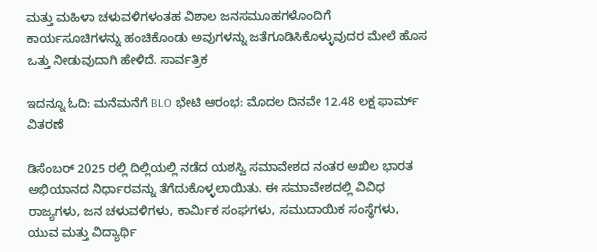ಮತ್ತು ಮಹಿಳಾ ಚಳುವಳಿಗಳಂತಹ ವಿಶಾಲ ಜನಸಮೂಹಗಳೊಂದಿಗೆ ಕಾರ್ಯಸೂಚಿಗಳನ್ನು ಹಂಚಿಕೊಂಡು ಅವುಗಳನ್ನು ಜತೆಗೂಡಿಸಿಕೊಳ್ಳುವುದರ ಮೇಲೆ ಹೊಸ ಒತ್ತು ನೀಡುವುದಾಗಿ ಹೇಳಿದೆ. ಸಾರ್ವತ್ರಿಕ

ಇದನ್ನೂ ಓದಿ: ಮನೆಮನೆಗೆ BLO ಭೇಟಿ ಆರಂಭ: ಮೊದಲ ದಿನವೇ 12.48 ಲಕ್ಷ ಫಾರ್ಮ್ ವಿತರಣೆ

ಡಿಸೆಂಬರ್ 2025 ರಲ್ಲಿ ದಿಲ್ಲಿಯಲ್ಲಿ ನಡೆದ ಯಶಸ್ವಿ ಸಮಾವೇಶದ ನಂತರ ಅಖಿಲ ಭಾರತ ಅಭಿಯಾನದ ನಿರ್ಧಾರವನ್ನು ತೆಗೆದುಕೊಳ್ಳಲಾಯಿತು. ಈ ಸಮಾವೇಶದಲ್ಲಿ ವಿವಿಧ ರಾಜ್ಯಗಳು, ಜನ ಚಳುವಳಿಗಳು, ಕಾರ್ಮಿಕ ಸಂಘಗಳು, ಸಮುದಾಯಿಕ ಸಂಸ್ಥೆಗಳು, ಯುವ ಮತ್ತು ವಿದ್ಯಾರ್ಥಿ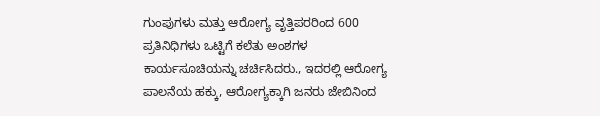ಗುಂಪುಗಳು ಮತ್ತು ಆರೋಗ್ಯ ವೃತ್ತಿಪರರಿಂದ 600 ಪ್ರತಿನಿಧಿಗಳು ಒಟ್ಟಿಗೆ ಕಲೆತು ಅಂಶಗಳ ಕಾರ್ಯಸೂಚಿಯನ್ನು ಚರ್ಚಿಸಿದರು., ಇದರಲ್ಲಿ ಆರೋಗ್ಯ ಪಾಲನೆಯ ಹಕ್ಕು, ಆರೋಗ್ಯಕ್ಕಾಗಿ ಜನರು ಜೇಬಿನಿಂದ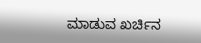ಮಾಡುವ ಖರ್ಚಿನ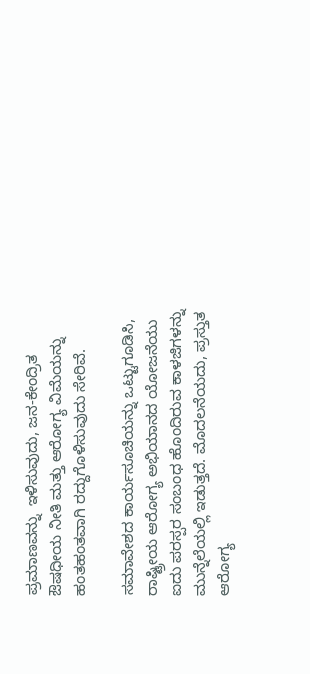ಪ್ರಮಾಣವನ್ನು  ಇಳಿಸುವುದು, ಜನ-ಕೇಂದ್ರಿತ ಔಷಧೀಯ ನೀತಿ ಮತ್ತು ಆರೋಗ್ಯ ವಿಮೆಯನ್ನು ಹಂತಹಂತವಾಗಿ ರದ್ದುಗೊಳಿಸುವುದು ಸೇರಿವೆ.

ಸಮಾವೇಶದ ಕಾರ್ಯಸೂಚಿಯನ್ನು ಒಟ್ಟುಗೂಡಿಸಿ, ರಾಷ್ಟ್ರೀಯ ಆರೋಗ್ಯ ಅಭಿಯಾನದ ಯೋಜನೆಯು ಐದು ಪರಸ್ಪರ ಸಂಬಂಧ ಹೊಂದಿರುವ ಕಾಳಜಿಗಳನ್ನು ಮುನ್ನೆಲೆಯಲ್ಲಿ ಇಡುತ್ತದೆ. ಮೊದಲನೆಯದು, ಪ್ರಸ್ತುತ ಆರೋಗ್ಯ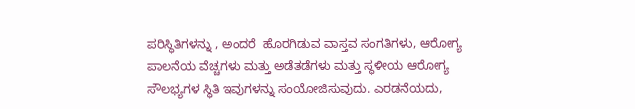ಪರಿಸ್ಥಿತಿಗಳನ್ನು , ಅಂದರೆ  ಹೊರಗಿಡುವ ವಾಸ್ತವ ಸಂಗತಿಗಳು, ಆರೋಗ್ಯ ಪಾಲನೆಯ ವೆಚ್ಚಗಳು ಮತ್ತು ಅಡೆತಡೆಗಳು ಮತ್ತು ಸ್ಥಳೀಯ ಆರೋಗ್ಯ ಸೌಲಭ್ಯಗಳ ಸ್ಥಿತಿ ಇವುಗಳನ್ನು ಸಂಯೋಜಿಸುವುದು. ಎರಡನೆಯದು,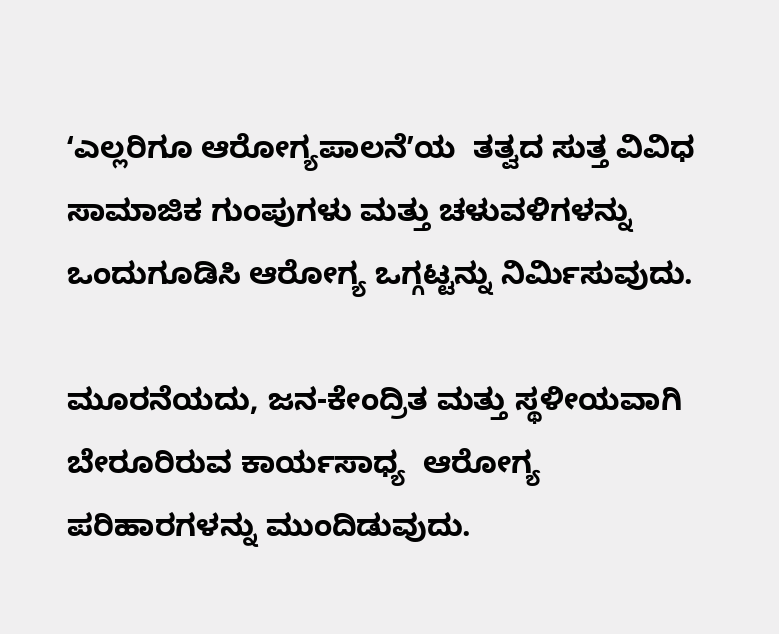ʻಎಲ್ಲರಿಗೂ ಆರೋಗ್ಯಪಾಲನೆʼಯ  ತತ್ವದ ಸುತ್ತ ವಿವಿಧ ಸಾಮಾಜಿಕ ಗುಂಪುಗಳು ಮತ್ತು ಚಳುವಳಿಗಳನ್ನು ಒಂದುಗೂಡಿಸಿ ಆರೋಗ್ಯ ಒಗ್ಗಟ್ಟನ್ನು ನಿರ್ಮಿಸುವುದು.

ಮೂರನೆಯದು, ಜನ-ಕೇಂದ್ರಿತ ಮತ್ತು ಸ್ಥಳೀಯವಾಗಿ ಬೇರೂರಿರುವ ಕಾರ್ಯಸಾಧ್ಯ  ಆರೋಗ್ಯ ಪರಿಹಾರಗಳನ್ನು ಮುಂದಿಡುವುದು.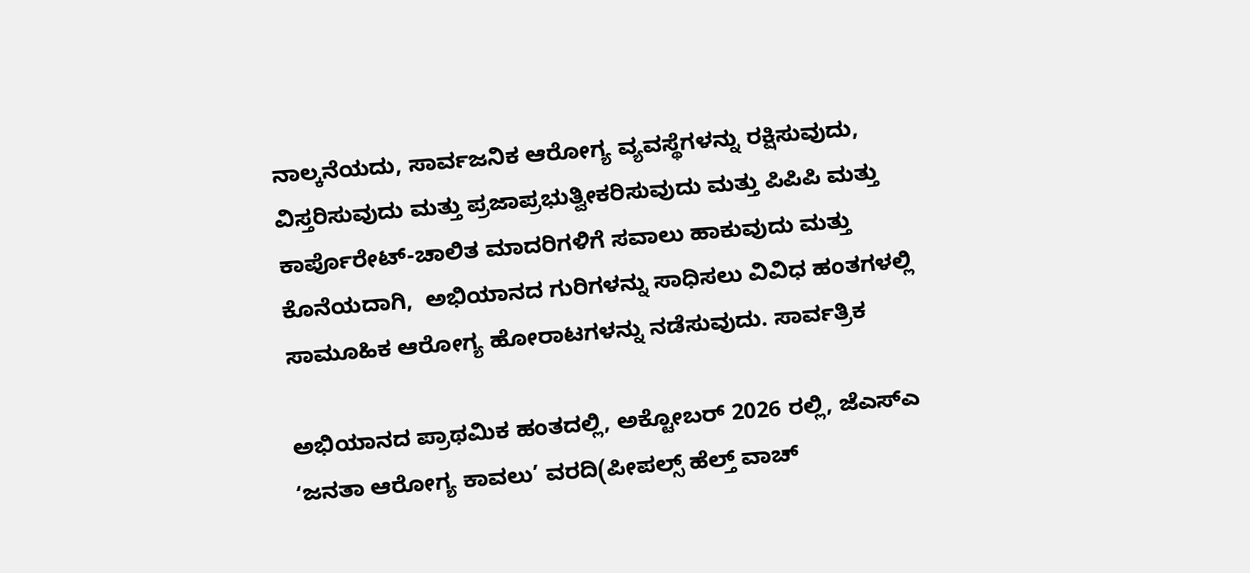ನಾಲ್ಕನೆಯದು, ಸಾರ್ವಜನಿಕ ಆರೋಗ್ಯ ವ್ಯವಸ್ಥೆಗಳನ್ನು ರಕ್ಷಿಸುವುದು, ವಿಸ್ತರಿಸುವುದು ಮತ್ತು ಪ್ರಜಾಪ್ರಭುತ್ವೀಕರಿಸುವುದು ಮತ್ತು ಪಿಪಿಪಿ ಮತ್ತು ಕಾರ್ಪೊರೇಟ್-ಚಾಲಿತ ಮಾದರಿಗಳಿಗೆ ಸವಾಲು ಹಾಕುವುದು ಮತ್ತು ಕೊನೆಯದಾಗಿ,  ಅಭಿಯಾನದ ಗುರಿಗಳನ್ನು ಸಾಧಿಸಲು ವಿವಿಧ ಹಂತಗಳಲ್ಲಿ ಸಾಮೂಹಿಕ ಆರೋಗ್ಯ ಹೋರಾಟಗಳನ್ನು ನಡೆಸುವುದು. ಸಾರ್ವತ್ರಿಕ

ಅಭಿಯಾನದ ಪ್ರಾಥಮಿಕ ಹಂತದಲ್ಲಿ, ಅಕ್ಟೋಬರ್ 2026 ರಲ್ಲಿ, ಜೆಎಸ್‌ಎ ʻಜನತಾ ಆರೋಗ್ಯ ಕಾವಲು’ ವರದಿ(ಪೀಪಲ್ಸ್ ಹೆಲ್ತ್ ವಾಚ್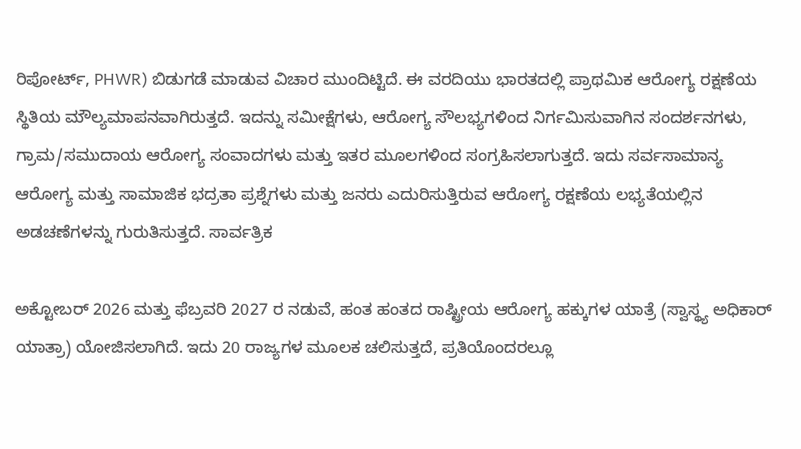ರಿಪೋರ್ಟ್‌, PHWR) ಬಿಡುಗಡೆ ಮಾಡುವ ವಿಚಾರ ಮುಂದಿಟ್ಟಿದೆ. ಈ ವರದಿಯು ಭಾರತದಲ್ಲಿ ಪ್ರಾಥಮಿಕ ಆರೋಗ್ಯ ರಕ್ಷಣೆಯ ಸ್ಥಿತಿಯ ಮೌಲ್ಯಮಾಪನವಾಗಿರುತ್ತದೆ. ಇದನ್ನು ಸಮೀಕ್ಷೆಗಳು, ಆರೋಗ್ಯ ಸೌಲಭ್ಯಗಳಿಂದ ನಿರ್ಗಮಿಸುವಾಗಿನ ಸಂದರ್ಶನಗಳು, ಗ್ರಾಮ/ಸಮುದಾಯ ಆರೋಗ್ಯ ಸಂವಾದಗಳು ಮತ್ತು ಇತರ ಮೂಲಗಳಿಂದ ಸಂಗ್ರಹಿಸಲಾಗುತ್ತದೆ. ಇದು ಸರ್ವಸಾಮಾನ್ಯ ಆರೋಗ್ಯ ಮತ್ತು ಸಾಮಾಜಿಕ ಭದ್ರತಾ ಪ್ರಶ್ನೆಗಳು ಮತ್ತು ಜನರು ಎದುರಿಸುತ್ತಿರುವ ಆರೋಗ್ಯ ರಕ್ಷಣೆಯ ಲಭ್ಯತೆಯಲ್ಲಿನ ಅಡಚಣೆಗಳನ್ನು ಗುರುತಿಸುತ್ತದೆ. ಸಾರ್ವತ್ರಿಕ

ಅಕ್ಟೋಬರ್ 2026 ಮತ್ತು ಫೆಬ್ರವರಿ 2027 ರ ನಡುವೆ, ಹಂತ ಹಂತದ ರಾಷ್ಟ್ರೀಯ ಆರೋಗ್ಯ ಹಕ್ಕುಗಳ ಯಾತ್ರೆ (ಸ್ವಾಸ್ಥ್ಯ ಅಧಿಕಾರ್‌ ಯಾತ್ರಾ) ಯೋಜಿಸಲಾಗಿದೆ. ಇದು 20 ರಾಜ್ಯಗಳ ಮೂಲಕ ಚಲಿಸುತ್ತದೆ, ಪ್ರತಿಯೊಂದರಲ್ಲೂ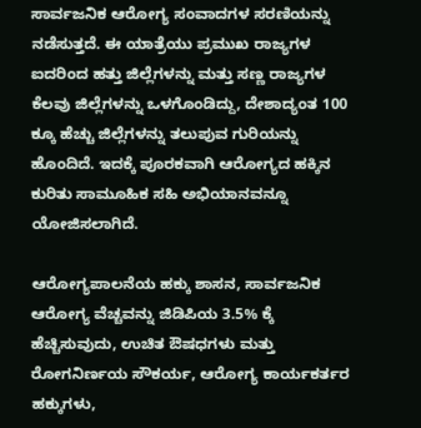ಸಾರ್ವಜನಿಕ ಆರೋಗ್ಯ ಸಂವಾದಗಳ ಸರಣಿಯನ್ನು ನಡೆಸುತ್ತದೆ. ಈ ಯಾತ್ರೆಯು ಪ್ರಮುಖ ರಾಜ್ಯಗಳ ಐದರಿಂದ ಹತ್ತು ಜಿಲ್ಲೆಗಳನ್ನು ಮತ್ತು ಸಣ್ಣ ರಾಜ್ಯಗಳ ಕೆಲವು ಜಿಲ್ಲೆಗಳನ್ನು ಒಳಗೊಂಡಿದ್ದು, ದೇಶಾದ್ಯಂತ 100 ಕ್ಕೂ ಹೆಚ್ಚು ಜಿಲ್ಲೆಗಳನ್ನು ತಲುಪುವ ಗುರಿಯನ್ನು ಹೊಂದಿದೆ. ಇದಕ್ಕೆ ಪೂರಕವಾಗಿ ಆರೋಗ್ಯದ ಹಕ್ಕಿನ ಕುರಿತು ಸಾಮೂಹಿಕ ಸಹಿ ಅಭಿಯಾನವನ್ನೂ ಯೋಜಿಸಲಾಗಿದೆ.

ಆರೋಗ್ಯಪಾಲನೆಯ ಹಕ್ಕು ಶಾಸನ, ಸಾರ್ವಜನಿಕ ಆರೋಗ್ಯ ವೆಚ್ಚವನ್ನು ಜಿಡಿಪಿಯ 3.5% ಕ್ಕೆ ಹೆಚ್ಚಿಸುವುದು, ಉಚಿತ ಔಷಧಗಳು ಮತ್ತು ರೋಗನಿರ್ಣಯ ಸೌಕರ್ಯ, ಆರೋಗ್ಯ ಕಾರ್ಯಕರ್ತರ ಹಕ್ಕುಗಳು,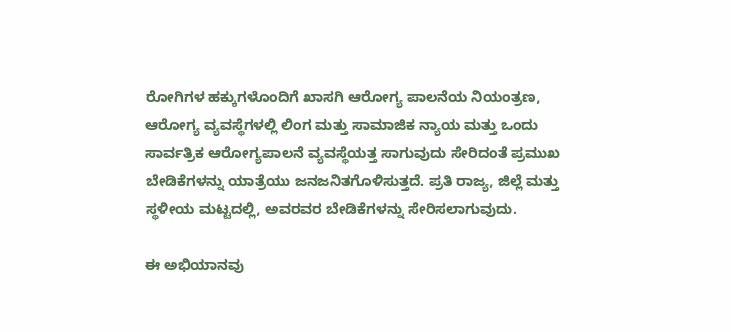ರೋಗಿಗಳ ಹಕ್ಕುಗಳೊಂದಿಗೆ ಖಾಸಗಿ ಆರೋಗ್ಯ ಪಾಲನೆಯ ನಿಯಂತ್ರಣ, ಆರೋಗ್ಯ ವ್ಯವಸ್ಥೆಗಳಲ್ಲಿ ಲಿಂಗ ಮತ್ತು ಸಾಮಾಜಿಕ ನ್ಯಾಯ ಮತ್ತು ಒಂದು ಸಾರ್ವತ್ರಿಕ ಆರೋಗ್ಯಪಾಲನೆ ವ್ಯವಸ್ಥೆಯತ್ತ ಸಾಗುವುದು ಸೇರಿದಂತೆ ಪ್ರಮುಖ ಬೇಡಿಕೆಗಳನ್ನು ಯಾತ್ರೆಯು ಜನಜನಿತಗೊಳಿಸುತ್ತದೆ. ಪ್ರತಿ ರಾಜ್ಯ, ಜಿಲ್ಲೆ ಮತ್ತು ಸ್ಥಳೀಯ ಮಟ್ಟದಲ್ಲಿ, ಅವರವರ ಬೇಡಿಕೆಗಳನ್ನು ಸೇರಿಸಲಾಗುವುದು.

ಈ ಅಭಿಯಾನವು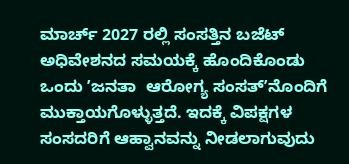ಮಾರ್ಚ್ 2027 ರಲ್ಲಿ ಸಂಸತ್ತಿನ ಬಜೆಟ್ ಅಧಿವೇಶನದ ಸಮಯಕ್ಕೆ ಹೊಂದಿಕೊಂಡು ಒಂದು ʼಜನತಾ  ಆರೋಗ್ಯ ಸಂಸತ್ʼನೊಂದಿಗೆ ಮುಕ್ತಾಯಗೊಳ್ಳುತ್ತದೆ. ಇದಕ್ಕೆ ವಿಪಕ್ಷಗಳ  ಸಂಸದರಿಗೆ ಆಹ್ವಾನವನ್ನು ನೀಡಲಾಗುವುದು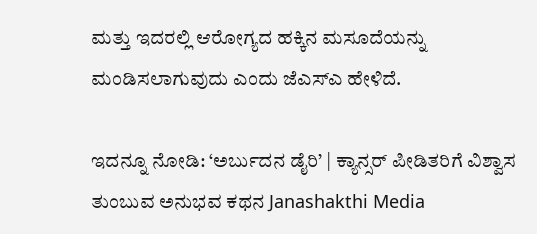ಮತ್ತು ಇದರಲ್ಲಿ ಆರೋಗ್ಯದ ಹಕ್ಕಿನ ಮಸೂದೆಯನ್ನು ಮಂಡಿಸಲಾಗುವುದು ಎಂದು ಜೆಎಸ್‌ಎ ಹೇಳಿದೆ.

ಇದನ್ನೂ ನೋಡಿ: ‘ಅರ್ಬುದನ ಡೈರಿ’ | ಕ್ಯಾನ್ಸರ್ ಪೀಡಿತರಿಗೆ ವಿಶ್ವಾಸ ತುಂಬುವ ಅನುಭವ ಕಥನ Janashakthi Media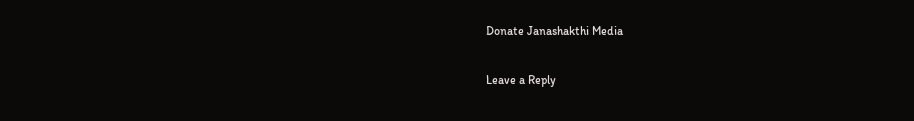Donate Janashakthi Media

Leave a Reply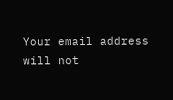Your email address will not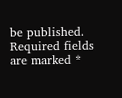be published. Required fields are marked *